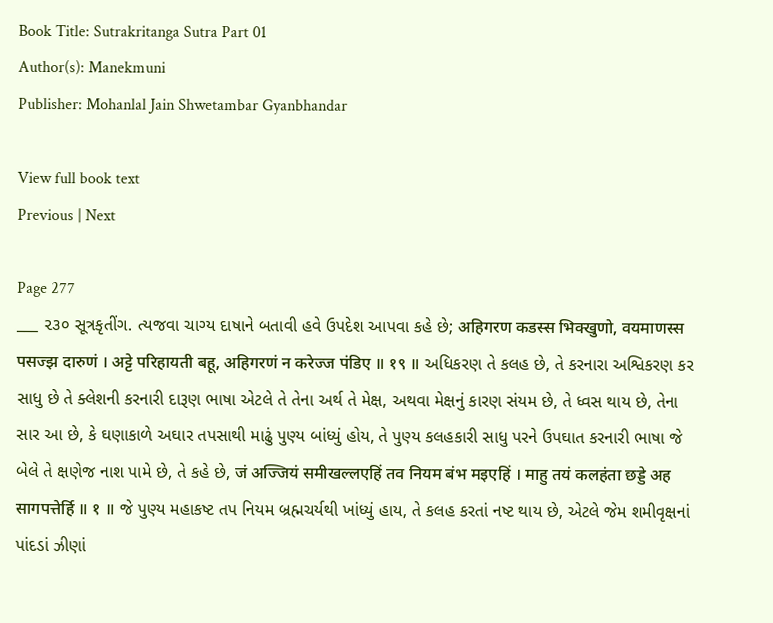Book Title: Sutrakritanga Sutra Part 01
Author(s): Manekmuni
Publisher: Mohanlal Jain Shwetambar Gyanbhandar

View full book text
Previous | Next

Page 277
___ ૨૩૦ સૂત્રકૃતીંગ. ત્યજવા ચાગ્ય દાષાને બતાવી હવે ઉપદેશ આપવા કહે છે; अहिगरण कडस्स भिक्खुणो, वयमाणस्स पसज्झ दारुणं । अट्टे परिहायती बहू, अहिगरणं न करेज्ज पंडिए ॥ १९ ॥ અધિકરણ તે કલહ છે, તે કરનારા અશ્વિકરણ કર સાધુ છે તે ક્લેશની કરનારી દારૂણ ભાષા એટલે તે તેના અર્થ તે મેક્ષ, અથવા મેક્ષનું કારણ સંયમ છે, તે ધ્વસ થાય છે, તેના સાર આ છે, કે ઘણાકાળે અઘાર તપસાથી માઢું પુણ્ય બાંધ્યું હોય, તે પુણ્ય કલહકારી સાધુ પરને ઉપઘાત કરનારી ભાષા જે બેલે તે ક્ષણેજ નાશ પામે છે, તે કહે છે, जं अज्जियं समीखल्लएहिं तव नियम बंभ मइएहिं । माहु तयं कलहंता छड्डे अह सागपत्तेर्हि ॥ १ ॥ જે પુણ્ય મહાકષ્ટ તપ નિયમ બ્રહ્મચર્યથી ખાંધ્યું હાય, તે કલહ કરતાં નષ્ટ થાય છે, એટલે જેમ શમીવૃક્ષનાં પાંદડાં ઝીણાં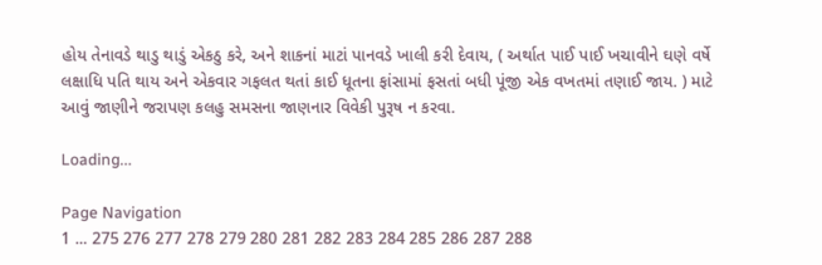હોય તેનાવડે થાડુ થાડું એકઠુ કરે, અને શાકનાં માટાં પાનવડે ખાલી કરી દેવાય, ( અર્થાત પાઈ પાઈ ખચાવીને ઘણે વર્ષે લક્ષાધિ પતિ થાય અને એકવાર ગફલત થતાં કાઈ ધૂતના ફાંસામાં ફસતાં બધી પૂંજી એક વખતમાં તણાઈ જાય. ) માટે આવું જાણીને જરાપણ કલહુ સમસના જાણનાર વિવેકી પુરૂષ ન કરવા.

Loading...

Page Navigation
1 ... 275 276 277 278 279 280 281 282 283 284 285 286 287 288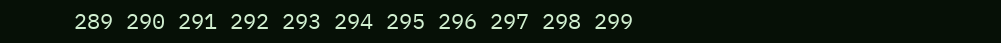289 290 291 292 293 294 295 296 297 298 299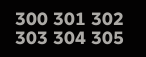300 301 302 303 304 305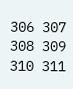306 307 308 309 310 311